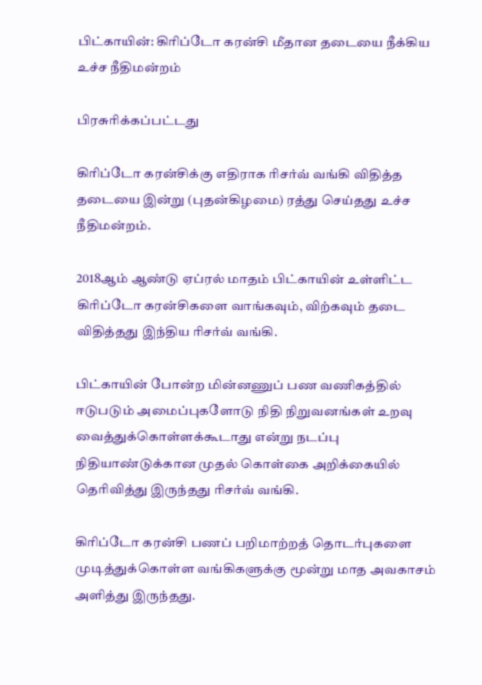பிட்காயின்: கிரிப்டோ கரன்சி மீதான தடையை நீக்கிய உச்ச நீதிமன்றம்

பிரசுரிக்கப்பட்டது

கிரிப்டோ கரன்சிக்கு எதிராக ரிசர்வ் வங்கி விதித்த தடையை இன்று (புதன்கிழமை) ரத்து செய்தது உச்ச நீதிமன்றம்.

2018ஆம் ஆண்டு ஏப்ரல் மாதம் பிட்காயின் உள்ளிட்ட கிரிப்டோ கரன்சிகளை வாங்கவும், விற்கவும் தடை விதித்தது இந்திய ரிசர்வ் வங்கி.

பிட்காயின் போன்ற மின்னணுப் பண வணிகத்தில் ஈடுபடும் அமைப்புகளோடு நிதி நிறுவனங்கள் உறவு வைத்துக்கொள்ளக்கூடாது என்று நடப்பு நிதியாண்டுக்கான முதல் கொள்கை அறிக்கையில் தெரிவித்து இருந்தது ரிசர்வ் வங்கி.

கிரிப்டோ கரன்சி பணப் பறிமாற்றத் தொடர்புகளை முடித்துக்கொள்ள வங்கிகளுக்கு மூன்று மாத அவகாசம் அளித்து இருந்தது.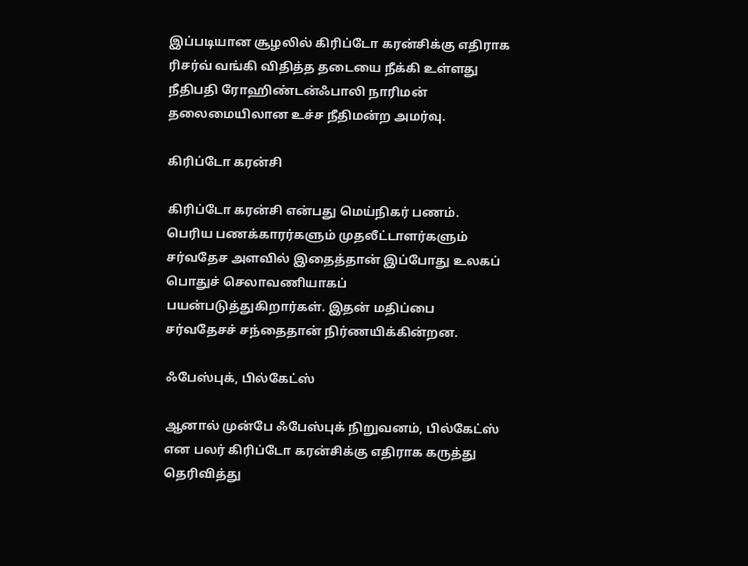இப்படியான சூழலில் கிரிப்டோ கரன்சிக்கு எதிராக ரிசர்வ் வங்கி விதித்த தடையை நீக்கி உள்ளது நீதிபதி ரோஹிண்டன்ஃபாலி நாரிமன் தலைமையிலான உச்ச நீதிமன்ற அமர்வு.

கிரிப்டோ கரன்சி

கிரிப்டோ கரன்சி என்பது மெய்நிகர் பணம். பெரிய பணக்காரர்களும் முதலீட்டாளர்களும் சர்வதேச அளவில் இதைத்தான் இப்போது உலகப் பொதுச் செலாவணியாகப் பயன்படுத்துகிறார்கள். இதன் மதிப்பை சர்வதேசச் சந்தைதான் நிர்ணயிக்கின்றன.

ஃபேஸ்புக், பில்கேட்ஸ்

ஆனால் முன்பே ஃபேஸ்புக் நிறுவனம், பில்கேட்ஸ் என பலர் கிரிப்டோ கரன்சிக்கு எதிராக கருத்து தெரிவித்து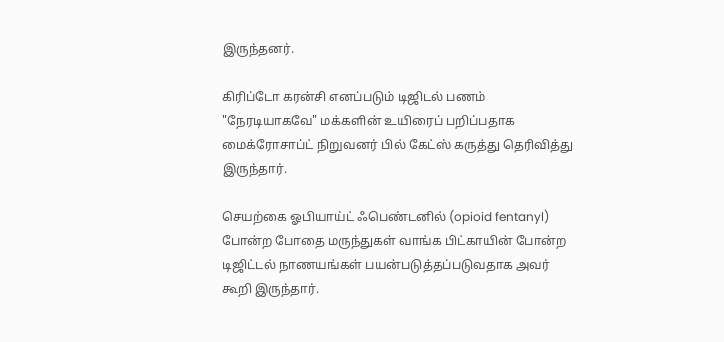இருந்தனர்.

கிரிப்டோ கரன்சி எனப்படும் டிஜிடல் பணம் "நேரடியாகவே" மக்களின் உயிரைப் பறிப்பதாக மைக்ரோசாப்ட் நிறுவனர் பில் கேட்ஸ் கருத்து தெரிவித்து இருந்தார்.

செயற்கை ஓபியாய்ட் ஃபெண்டனில் (opioid fentanyl) போன்ற போதை மருந்துகள் வாங்க பிட்காயின் போன்ற டிஜிட்டல் நாணயங்கள் பயன்படுத்தப்படுவதாக அவர் கூறி இருந்தார்.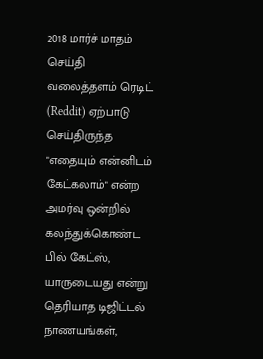2018 மார்ச் மாதம் செய்தி வலைத்தளம் ரெடிட் (Reddit) ஏற்பாடு செய்திருந்த "எதையும் என்னிடம் கேட்கலாம்" என்ற அமர்வு ஒன்றில் கலந்துக்கொண்ட பில் கேட்ஸ், யாருடையது என்று தெரியாத டிஜிட்டல் நாணயங்கள்,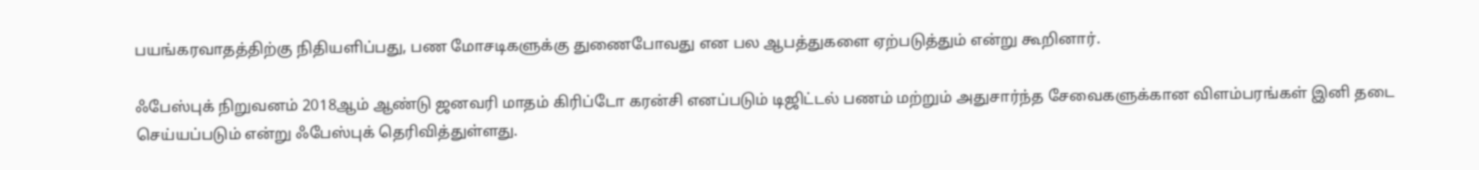பயங்கரவாதத்திற்கு நிதியளிப்பது, பண மோசடிகளுக்கு துணைபோவது என பல ஆபத்துகளை ஏற்படுத்தும் என்று கூறினார்.

ஃபேஸ்புக் நிறுவனம் 2018ஆம் ஆண்டு ஜனவரி மாதம் கிரிப்டோ கரன்சி எனப்படும் டிஜிட்டல் பணம் மற்றும் அதுசார்ந்த சேவைகளுக்கான விளம்பரங்கள் இனி தடை செய்யப்படும் என்று ஃபேஸ்புக் தெரிவித்துள்ளது.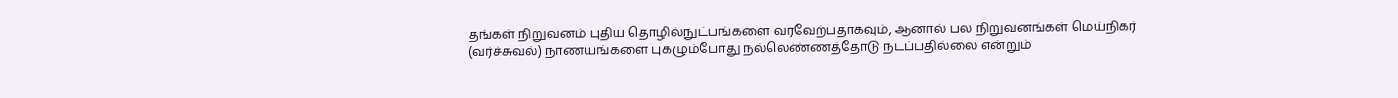தங்கள் நிறுவனம் புதிய தொழில்நுட்பங்களை வரவேற்பதாகவும், ஆனால் பல நிறுவனங்கள் மெய்நிகர் (வர்ச்சுவல்) நாணயங்களை புகழும்போது நல்லெண்ணத்தோடு நடப்பதில்லை என்றும்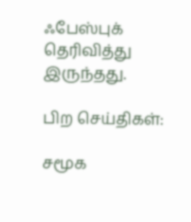ஃபேஸ்புக் தெரிவித்து இருந்தது.

பிற செய்திகள்:

சமூக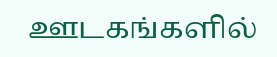ஊடகங்களில்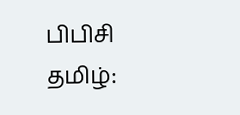பிபிசி தமிழ்: